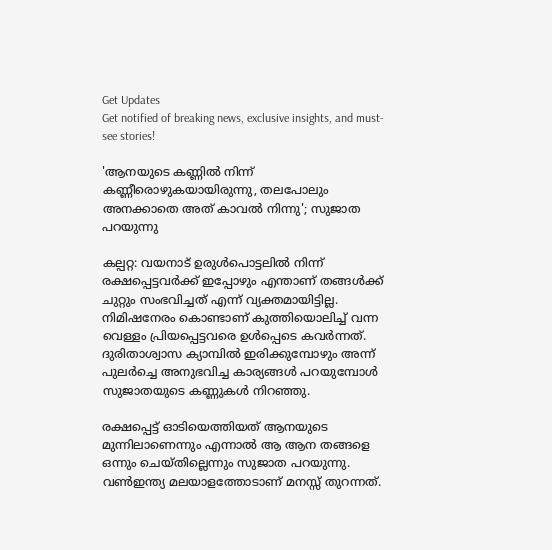Get Updates
Get notified of breaking news, exclusive insights, and must-see stories!

'ആനയുടെ കണ്ണിൽ നിന്ന് കണ്ണീരൊഴുകയായിരുന്നു, തലപോലും അനക്കാതെ അത് കാവൽ നിന്നു'; സുജാത പറയുന്നു

കല്പറ്റ: വയനാട് ഉരുൾപൊട്ടലിൽ നിന്ന് രക്ഷപ്പെട്ടവർക്ക് ഇപ്പോഴും എന്താണ് തങ്ങൾക്ക് ചുറ്റും സംഭവിച്ചത് എന്ന് വ്യക്തമായിട്ടില്ല. നിമിഷനേരം കൊണ്ടാണ് കുത്തിയൊലിച്ച് വന്ന വെള്ളം പ്രിയപ്പെട്ടവരെ ഉൾപ്പെടെ കവർന്നത്. ദുരിതാശ്വാസ ക്യാമ്പിൽ ഇരിക്കുമ്പോഴും അന്ന് പുലർച്ചെ അനുഭവിച്ച കാര്യങ്ങൾ പറയുമ്പോൾ സുജാതയുടെ കണ്ണുകൾ നിറഞ്ഞു.

രക്ഷപ്പെട്ട് ഓടിയെത്തിയത് ആനയുടെ മുന്നിലാണെന്നും എന്നാൽ ആ ആന തങ്ങളെ ഒന്നും ചെയ്തില്ലെന്നും സുജാത പറയുന്നു. വൺഇന്ത്യ മലയാളത്തോടാണ് മനസ്സ് തുറന്നത്.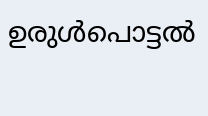ഉരുൾപൊട്ടൽ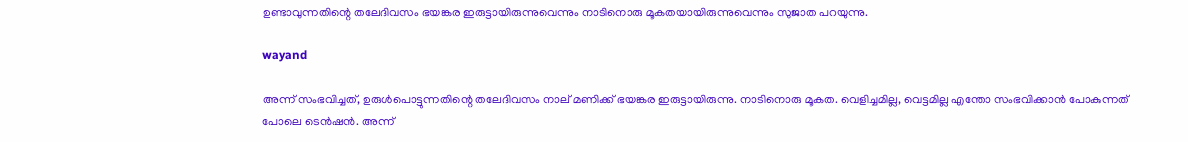ഉണ്ടാവുന്നതിന്റെ തലേദിവസം ഭയങ്കര ഇരുട്ടായിരുന്നുവെന്നും നാടിനൊരു മൂകതയായിരുന്നുവെന്നും സുജാത പറയുന്നു.

wayand

അന്ന് സംഭവിച്ചത്, ഉരുൾപൊട്ടുന്നതിന്റെ തലേദിവസം നാല് മണിക്ക് ഭയങ്കര ഇരുട്ടായിരുന്നു. നാടിനൊരു മൂകത. വെളിച്ചമില്ല, വെട്ടമില്ല എന്തോ സംഭവിക്കാൻ പോകുന്നത് പോലെ ടെൻഷൻ. അന്ന്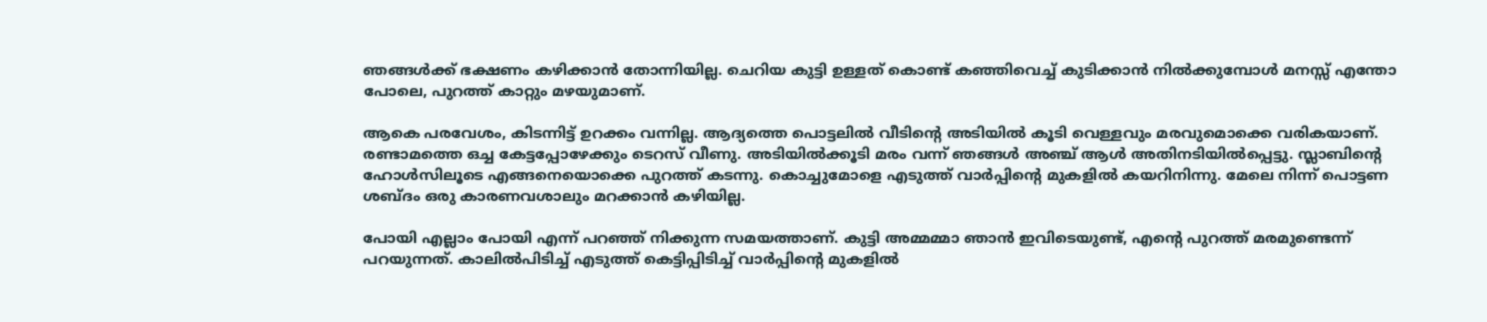ഞങ്ങൾക്ക് ഭക്ഷണം കഴിക്കാൻ തോന്നിയില്ല. ചെറിയ കുട്ടി ഉള്ളത് കൊണ്ട് കഞ്ഞിവെച്ച് കുടിക്കാൻ നിൽക്കുമ്പോൾ മനസ്സ് എന്തോ പോലെ, പുറത്ത് കാറ്റും മഴയുമാണ്.

ആകെ പരവേശം, കിടന്നിട്ട് ഉറക്കം വന്നില്ല. ആദ്യത്തെ പൊട്ടലിൽ വീടിന്റെ അടിയിൽ കൂടി വെള്ളവും മരവുമൊക്കെ വരികയാണ്. രണ്ടാമത്തെ ഒച്ച കേട്ടപ്പോഴേക്കും ടെറസ് വീണു. അടിയിൽക്കൂടി മരം വന്ന് ഞങ്ങൾ അഞ്ച് ആൾ അതിനടിയിൽപ്പെട്ടു. സ്ലാബിന്റെ ഹോൾസിലൂടെ എങ്ങനെയൊക്കെ പുറത്ത് കടന്നു. കൊച്ചുമോളെ എടുത്ത് വാർപ്പിന്റെ മുകളിൽ കയറിനിന്നു. മേലെ നിന്ന് പൊട്ടണ ശബ്ദം ഒരു കാരണവശാലും മറക്കാൻ കഴിയില്ല.

പോയി എല്ലാം പോയി എന്ന് പറഞ്ഞ് നിക്കുന്ന സമയത്താണ്. കുട്ടി അമ്മമ്മാ ഞാൻ ഇവിടെയുണ്ട്, എന്റെ പുറത്ത് മരമുണ്ടെന്ന് പറയുന്നത്. കാലിൽപിടിച്ച് എടുത്ത് കെട്ടിപ്പിടിച്ച് വാർപ്പിന്റെ മുകളിൽ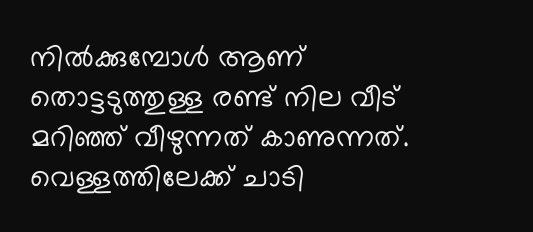നിൽക്കുമ്പോൾ ആണ് തൊട്ടടുത്തുള്ള രണ്ട് നില വീട് മറിഞ്ഞ് വീഴുന്നത് കാണുന്നത്. വെള്ളത്തിലേക്ക് ചാടി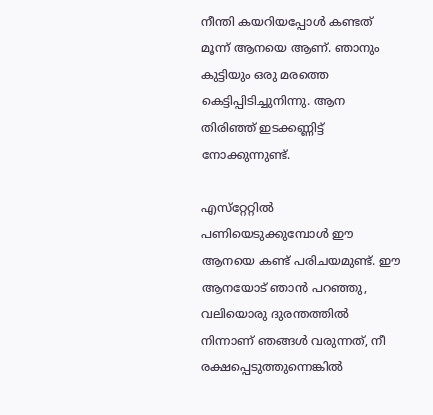നീന്തി കയറിയപ്പോൾ കണ്ടത് മൂന്ന് ആനയെ ആണ്. ഞാനും കുട്ടിയും ഒരു മരത്തെ കെട്ടിപ്പിടിച്ചുനിന്നു. ആന തിരിഞ്ഞ് ഇടക്കണ്ണിട്ട് നോക്കുന്നുണ്ട്.

എസ്‌റ്റേറ്റിൽ പണിയെടുക്കുമ്പോൾ ഈ ആനയെ കണ്ട് പരിചയമുണ്ട്. ഈ ആനയോട് ഞാൻ പറഞ്ഞു, വലിയൊരു ദുരന്തത്തിൽ നിന്നാണ് ഞങ്ങൾ വരുന്നത്, നീ രക്ഷപ്പെടുത്തുന്നെങ്കിൽ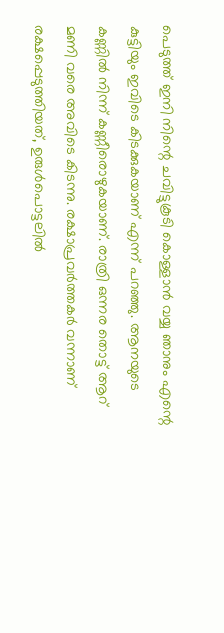പെടുത്ത് ഇനി നിന്റെ ചവിട്ടുകൂടി കൊള്ളാൻ വയ്യ ഞാനും എന്റെ കുട്ടിയും ഇവിടെ കിടക്കുകയാണ് എന്ന് പറഞ്ഞു. ആനയുടെ കണ്ണിൽ നിന്ന് കണ്ണീരൊഴുകയാണ്. രാത്രി ഒന്നര തൊട്ട് ആറ് മണി വരെ അവിടെ കിടന്നു. രക്ഷാപ്രവർത്തകർ വന്നാണ് രക്ഷപ്പെടുത്തിയത്, ഉരുൾപൊട്ടലിൽ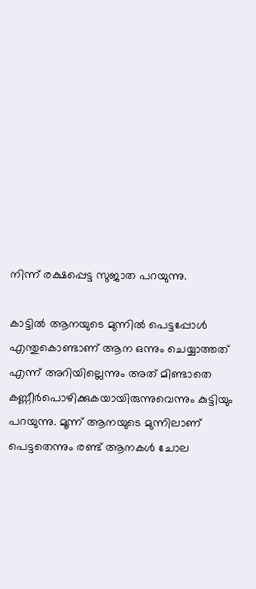നിന്ന് രക്ഷപ്പെട്ട സുജാത പറയുന്നു.

കാട്ടിൽ ആനയുടെ മുന്നിൽ പെട്ടപ്പോൾ എന്തുകൊണ്ടാണ് ആന ഒന്നും ചെയ്യാത്തത് എന്ന് അറിയില്ലെന്നും അത് മിണ്ടാതെ കണ്ണീർപൊഴിക്കുകയായിരുന്നുവെന്നും കുട്ടിയും പറയുന്നു. മൂന്ന് ആനയുടെ മുന്നിലാണ് പെട്ടതെന്നും രണ്ട് ആനകൾ ചോല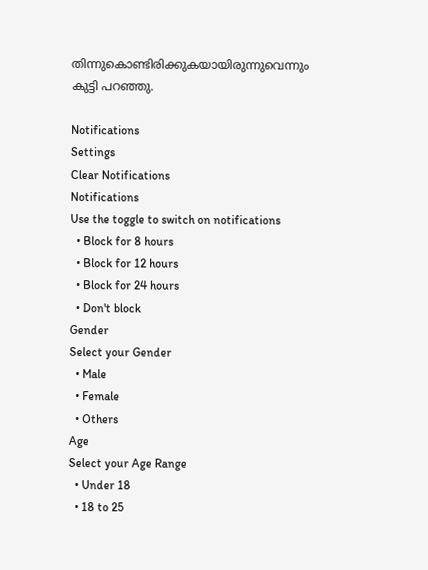തിന്നുകൊണ്ടിരിക്കുകയായിരുന്നുവെന്നും കുട്ടി പറഞ്ഞു.

Notifications
Settings
Clear Notifications
Notifications
Use the toggle to switch on notifications
  • Block for 8 hours
  • Block for 12 hours
  • Block for 24 hours
  • Don't block
Gender
Select your Gender
  • Male
  • Female
  • Others
Age
Select your Age Range
  • Under 18
  • 18 to 25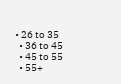• 26 to 35
  • 36 to 45
  • 45 to 55
  • 55+